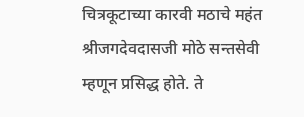चित्रकूटाच्या कारवी मठाचे महंत श्रीजगदेवदासजी मोठे सन्तसेवी म्हणून प्रसिद्ध होते. ते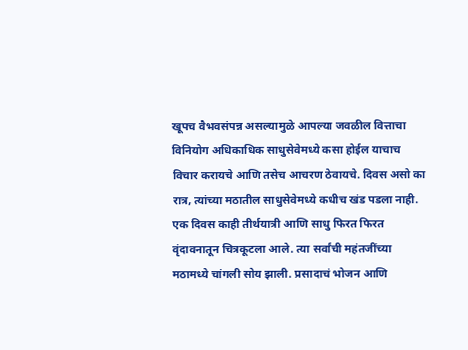खूपच वैभवसंपन्न असल्यामुळे आपल्या जवळील वित्ताचा विनियोग अधिकाधिक साधुसेवेमध्ये कसा होईल याचाच विचार करायचे आणि तसेच आचरण ठेवायचे. दिवस असो का रात्र, त्यांच्या मठातील साधुसेवेमध्ये कधीच खंड पडला नाही.
एक दिवस काही तीर्थयात्री आणि साधु फिरत फिरत वृंदावनातून चित्रकूटला आले. त्या सर्वांची महंतजींच्या मठामध्ये चांगली सोय झाली. प्रसादाचं भोजन आणि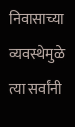निवासाच्या व्यवस्थेमुळे त्या सर्वांनी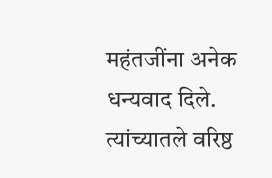महंतजींना अनेक धन्यवाद दिले. त्यांच्यातले वरिष्ठ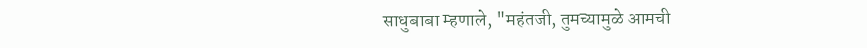साधुबाबा म्हणाले, "महंतजी, तुमच्यामुळे आमची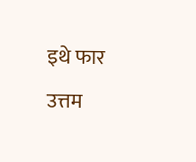इथे फार उत्तम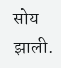सोय झाली.